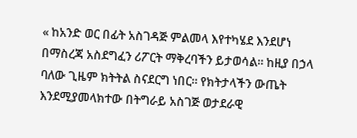« ከአንድ ወር በፊት አስገዳጅ ምልመላ እየተካሄደ እንደሆነ በማስረጃ አስደግፈን ሪፖርት ማቅረባችን ይታወሳል። ከዚያ በኃላ ባለው ጊዜም ክትትል ስናደርግ ነበር። የክትታላችን ውጤት እንደሚያመላክተው በትግራይ አስገጅ ወታደራዊ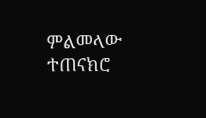ምልመላው ተጠናክሮ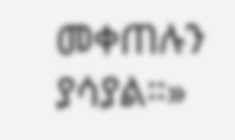መቀጠሉን ያሳያል።»